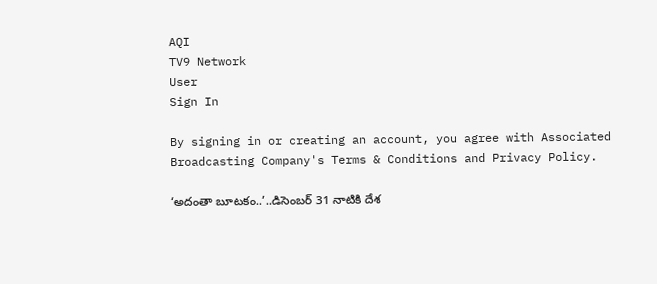AQI
TV9 Network
User
Sign In

By signing in or creating an account, you agree with Associated Broadcasting Company's Terms & Conditions and Privacy Policy.

‘అదంతా బూటకం..’..డిసెంబర్ 31 నాటికి దేశ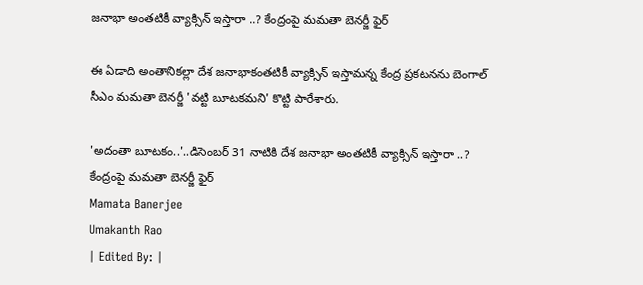జనాభా అంతటికీ వ్యాక్సిన్ ఇస్తారా ..? కేంద్రంపై మమతా బెనర్జీ ఫైర్

ఈ ఏడాది అంతానికల్లా దేశ జనాభాకంతటికీ వ్యాక్సిన్ ఇస్తామన్న కేంద్ర ప్రకటనను బెంగాల్ సీఎం మమతా బెనర్జీ 'వట్టి బూటకమని' కొట్టి పారేశారు.

'అదంతా బూటకం..'..డిసెంబర్ 31 నాటికి దేశ జనాభా అంతటికీ వ్యాక్సిన్ ఇస్తారా ..?  కేంద్రంపై మమతా బెనర్జీ ఫైర్
Mamata Banerjee
Umakanth Rao
| Edited By: |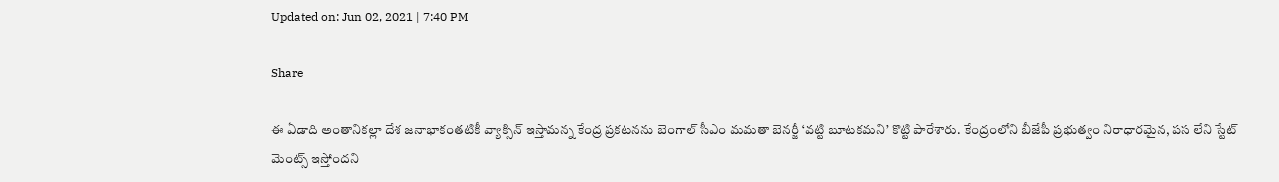Updated on: Jun 02, 2021 | 7:40 PM

Share

ఈ ఏడాది అంతానికల్లా దేశ జనాభాకంతటికీ వ్యాక్సిన్ ఇస్తామన్న కేంద్ర ప్రకటనను బెంగాల్ సీఎం మమతా బెనర్జీ ‘వట్టి బూటకమని’ కొట్టి పారేశారు. కేంద్రంలోని బీజేపీ ప్రభుత్వం నిరాధారమైన, పస లేని స్టేట్ మెంట్స్ ఇస్తోందని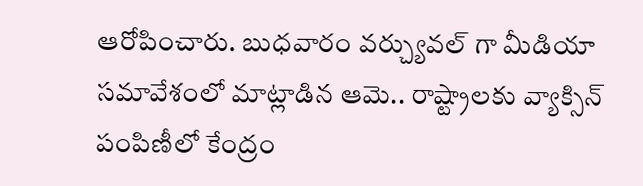ఆరోపించారు. బుధవారం వర్చ్యువల్ గా మీడియా సమావేశంలో మాట్లాడిన ఆమె.. రాష్ట్రాలకు వ్యాక్సిన్ పంపిణీలో కేంద్రం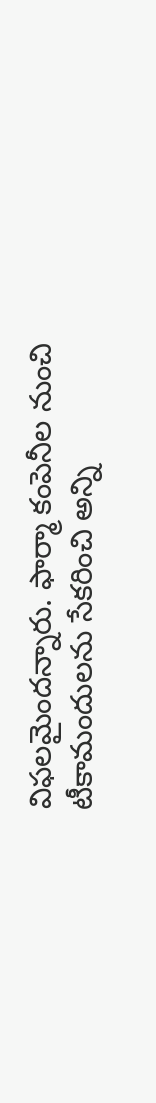విఫలమైందన్నారు. ఫార్మా కంపెనీల నుంచి టీకామందులను సేకరించి అన్ని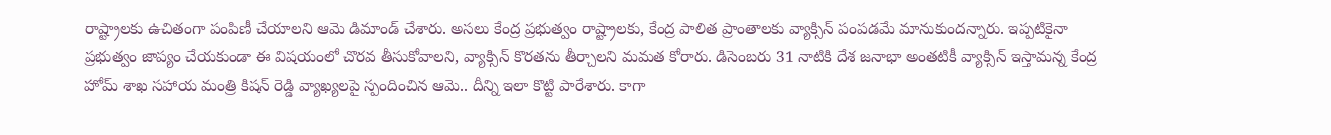రాష్ట్రాలకు ఉచితంగా పంపిణీ చేయాలని ఆమె డిమాండ్ చేశారు. అసలు కేంద్ర ప్రభుత్వం రాష్ట్రాలకు, కేంద్ర పాలిత ప్రాంతాలకు వ్యాక్సిన్ పంపడమే మానుకుందన్నారు. ఇప్పటికైనా ప్రభుత్వం జాప్యం చేయకుండా ఈ విషయంలో చొరవ తీసుకోవాలని, వ్యాక్సిన్ కొరతను తీర్చాలని మమత కోరారు. డిసెంబరు 31 నాటికి దేశ జనాభా అంతటికీ వ్యాక్సిన్ ఇస్తామన్న కేంద్ర హోమ్ శాఖ సహాయ మంత్రి కిషన్ రెడ్డి వ్యాఖ్యలపై స్పందించిన ఆమె.. దీన్ని ఇలా కొట్టి పారేశారు. కాగా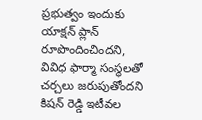ప్రభుత్వం ఇందుకు యాక్షన్ ప్లాన్ రూపొందించిందని, వివిధ ఫార్మా సంస్థలతో చర్చలు జరుపుతోందని కిషన్ రెడ్డి ఇటీవల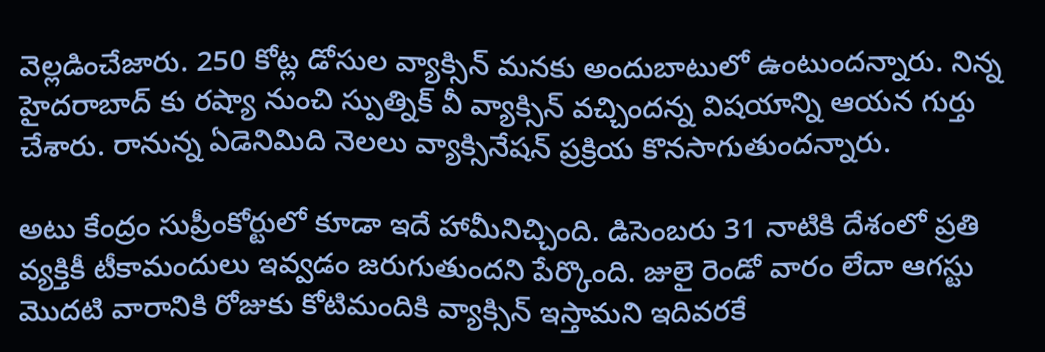వెల్లడించేజారు. 250 కోట్ల డోసుల వ్యాక్సిన్ మనకు అందుబాటులో ఉంటుందన్నారు. నిన్న హైదరాబాద్ కు రష్యా నుంచి స్పుత్నిక్ వీ వ్యాక్సిన్ వచ్చిందన్న విషయాన్ని ఆయన గుర్తు చేశారు. రానున్న ఏడెనిమిది నెలలు వ్యాక్సినేషన్ ప్రక్రియ కొనసాగుతుందన్నారు.

అటు కేంద్రం సుప్రీంకోర్టులో కూడా ఇదే హామీనిచ్చింది. డిసెంబరు 31 నాటికి దేశంలో ప్రతి వ్యక్తికీ టీకామందులు ఇవ్వడం జరుగుతుందని పేర్కొంది. జులై రెండో వారం లేదా ఆగస్టు మొదటి వారానికి రోజుకు కోటిమందికి వ్యాక్సిన్ ఇస్తామని ఇదివరకే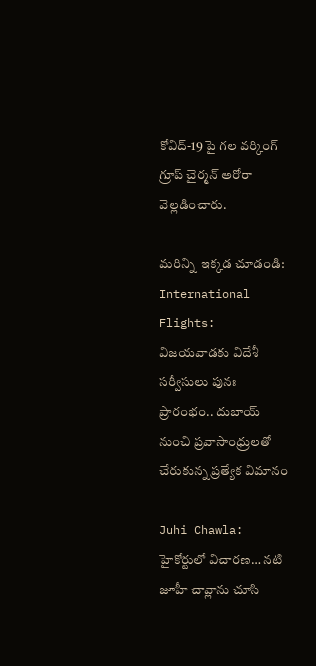కోవిద్-19 పై గల వర్కింగ్ గ్రూప్ చైర్మన్ అరోరా వెల్లడించారు.

మరిన్ని  ఇక్కడ చూడండి: International Flights: విజయవాడకు విదేశీ సర్వీసులు పునః ప్రారంభం.. దుబాయ్ నుంచి ప్రవాసాంధ్రులతో చేరుకున్న ప్రత్యేక విమానం

Juhi Chawla: హైకోర్టులో విచారణ… నటి జూహీ చావ్లాను చూసి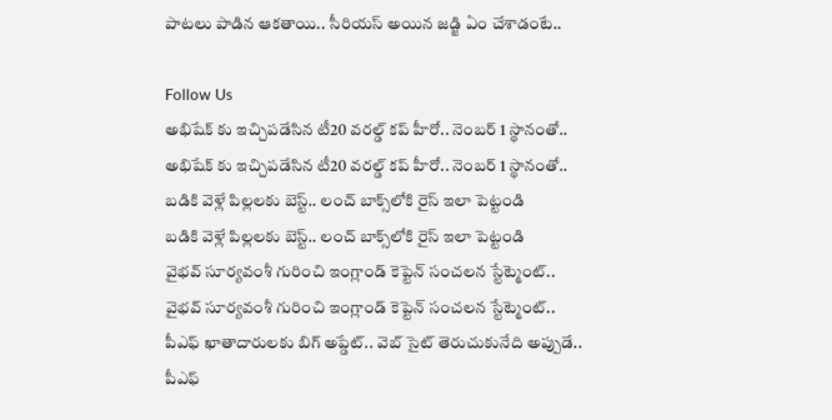పాటలు పాడిన ఆకతాయి.. సీరియస్ అయిన జడ్జి ఏం చేశాడంటే..

Follow Us
అభిషేక్ కు ఇచ్చిపడేసిన టీ20 వరల్డ్ కప్ హీరో.. నెంబర్ 1 స్థానంతో..
అభిషేక్ కు ఇచ్చిపడేసిన టీ20 వరల్డ్ కప్ హీరో.. నెంబర్ 1 స్థానంతో..
బడికి వెళ్లే పిల్లలకు బెస్ట్.. లంచ్ బాక్స్‌లోకి రైస్ ఇలా పెట్టండి
బడికి వెళ్లే పిల్లలకు బెస్ట్.. లంచ్ బాక్స్‌లోకి రైస్ ఇలా పెట్టండి
వైభవ్ సూర్యవంశీ గురించి ఇంగ్లాండ్ కెప్టెన్ సంచలన స్టేట్మెంట్..
వైభవ్ సూర్యవంశీ గురించి ఇంగ్లాండ్ కెప్టెన్ సంచలన స్టేట్మెంట్..
పీఎఫ్ ఖాతాదారులకు బిగ్ అప్డేట్.. వెబ్ సైట్ తెరుచుకునేది అప్పుడే..
పీఎఫ్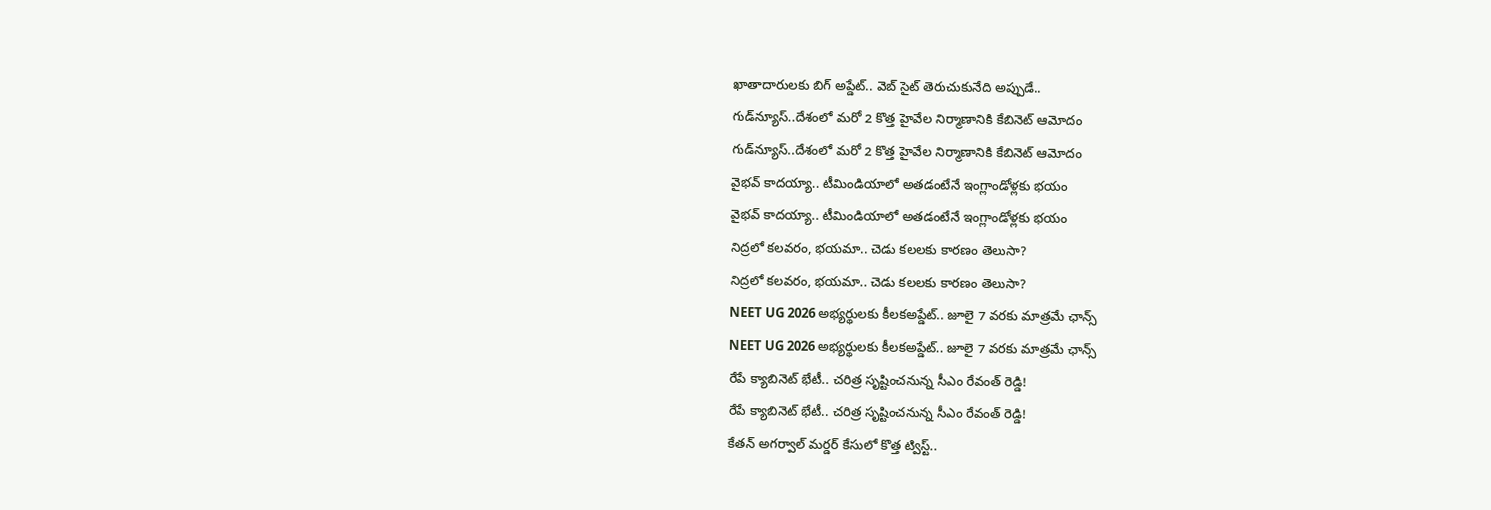ఖాతాదారులకు బిగ్ అప్డేట్.. వెబ్ సైట్ తెరుచుకునేది అప్పుడే..
గుడ్‌న్యూస్..దేశంలో మరో 2 కొత్త హైవేల నిర్మాణానికి కేబినెట్ ఆమోదం
గుడ్‌న్యూస్..దేశంలో మరో 2 కొత్త హైవేల నిర్మాణానికి కేబినెట్ ఆమోదం
వైభవ్ కాదయ్యా.. టీమిండియాలో అతడంటేనే ఇంగ్లాండోళ్లకు భయం
వైభవ్ కాదయ్యా.. టీమిండియాలో అతడంటేనే ఇంగ్లాండోళ్లకు భయం
నిద్రలో కలవరం, భయమా.. చెడు కలలకు కారణం తెలుసా?
నిద్రలో కలవరం, భయమా.. చెడు కలలకు కారణం తెలుసా?
NEET UG 2026 అభ్యర్థులకు కీలకఅప్డేట్.. జూలై 7 వరకు మాత్రమే ఛాన్స్
NEET UG 2026 అభ్యర్థులకు కీలకఅప్డేట్.. జూలై 7 వరకు మాత్రమే ఛాన్స్
రేపే క్యాబినెట్ భేటీ.. చరిత్ర సృష్టించనున్న సీఎం రేవంత్ రెడ్డి!
రేపే క్యాబినెట్ భేటీ.. చరిత్ర సృష్టించనున్న సీఎం రేవంత్ రెడ్డి!
కేతన్ అగర్వాల్ మర్డర్ కేసులో కొత్త ట్విస్ట్..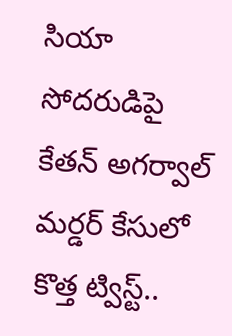సియా సోదరుడిపై
కేతన్ అగర్వాల్ మర్డర్ కేసులో కొత్త ట్విస్ట్..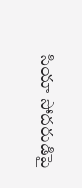సియా సోదరుడిపై